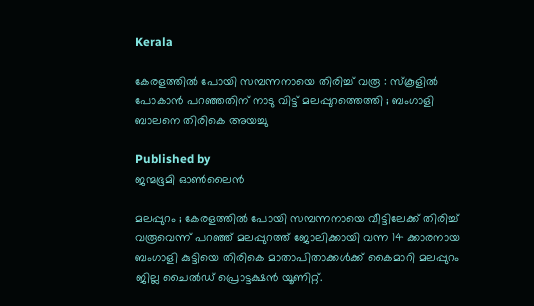Kerala

കേരളത്തിൽ പോയി സമ്പന്നനായെ തിരിച്ച് വരൂ : സ്കൂളിൽ പോകാൻ പറഞ്ഞതിന് നാടു വിട്ട് മലപ്പുറത്തെത്തി ; ബംഗാളി ബാലനെ തിരികെ അയച്ചു

Published by
ജന്മഭൂമി ഓണ്‍ലൈന്‍

മലപ്പുറം ; കേരളത്തിൽ പോയി സമ്പന്നനായെ വീട്ടിലേക്ക് തിരിച്ച് വരൂവെന്ന് പറഞ്ഞ് മലപ്പുറത്ത് ജോലിക്കായി വന്ന 14 ക്കാരനായ ബംഗാളി കുട്ടിയെ തിരികെ മാതാപിതാക്കൾക്ക് കൈമാറി മലപ്പുറം ജില്ല ചൈൽഡ് പ്രൊട്ടക്ഷൻ യൂണിറ്റ്.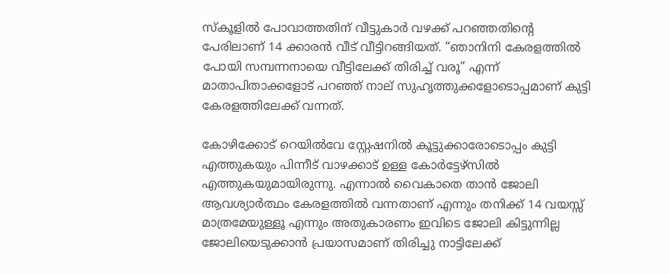സ്കൂളിൽ പോവാത്തതിന് വീട്ടുകാർ വഴക്ക് പറഞ്ഞതിന്റെ പേരിലാണ് 14 ക്കാരൻ വീട് വീട്ടിറങ്ങിയത്. “ഞാനിനി കേരളത്തിൽ പോയി സമ്പന്നനായെ വീട്ടിലേക്ക് തിരിച്ച് വരൂ” എന്ന് മാതാപിതാക്കളോട് പറഞ്ഞ് നാല് സുഹൃത്തുക്കളോടൊപ്പമാണ് കുട്ടി കേരളത്തിലേക്ക് വന്നത്.

കോഴിക്കോട് റെയിൽവേ സ്റ്റേഷനിൽ കൂട്ടുക്കാരോടൊപ്പം കുട്ടി എത്തുകയും പിന്നീട് വാഴക്കാട് ഉള്ള കോർട്ടേഴ്സിൽ എത്തുകയുമായിരുന്നു. എന്നാൽ വൈകാതെ താൻ ജോലി ആവശ്യാർത്ഥം കേരളത്തിൽ വന്നതാണ് എന്നും തനിക്ക് 14 വയസ്സ് മാത്രമേയുള്ളൂ എന്നും അതുകാരണം ഇവിടെ ജോലി കിട്ടുന്നില്ല ജോലിയെടുക്കാൻ പ്രയാസമാണ് തിരിച്ചു നാട്ടിലേക്ക്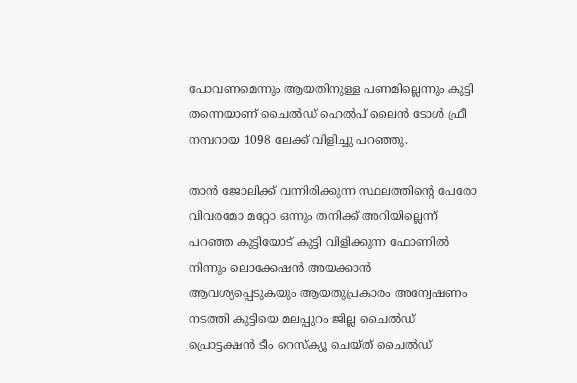പോവണമെന്നും ആയതിനുള്ള പണമില്ലെന്നും കുട്ടി തന്നെയാണ് ചൈൽഡ് ഹെൽപ് ലൈൻ ടോൾ ഫ്രീ നമ്പറായ 1098 ലേക്ക് വിളിച്ചു പറഞ്ഞു.

താൻ ജോലിക്ക് വന്നിരിക്കുന്ന സ്ഥലത്തിന്റെ പേരോ വിവരമോ മറ്റോ ഒന്നും തനിക്ക് അറിയില്ലെന്ന് പറഞ്ഞ കുട്ടിയോട് കുട്ടി വിളിക്കുന്ന ഫോണിൽ നിന്നും ലൊക്കേഷൻ അയക്കാൻ ആവശ്യപ്പെടുകയും ആയതുപ്രകാരം അന്വേഷണം നടത്തി കുട്ടിയെ മലപ്പുറം ജില്ല ചൈൽഡ് പ്രൊട്ടക്ഷൻ ടീം റെസ്ക്യൂ ചെയ്ത് ചൈൽഡ്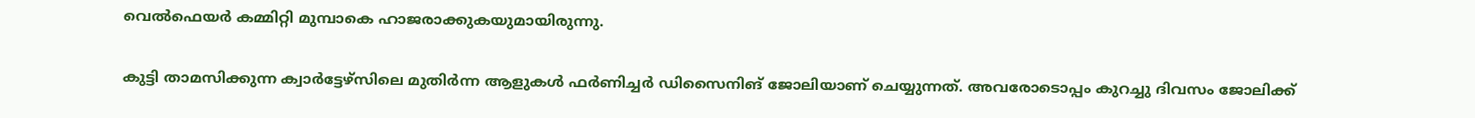വെൽഫെയർ കമ്മിറ്റി മുമ്പാകെ ഹാജരാക്കുകയുമായിരുന്നു.

കുട്ടി താമസിക്കുന്ന ക്വാർട്ടേഴ്സിലെ മുതിർന്ന ആളുകൾ ഫർണിച്ചർ ഡിസൈനിങ് ജോലിയാണ് ചെയ്യുന്നത്. അവരോടൊപ്പം കുറച്ചു ദിവസം ജോലിക്ക്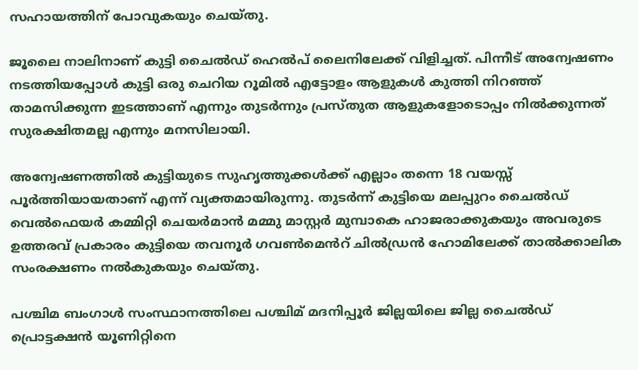സഹായത്തിന് പോവുകയും ചെയ്തു.

ജൂലൈ നാലിനാണ് കുട്ടി ചൈൽഡ് ഹെൽപ് ലൈനിലേക്ക് വിളിച്ചത്. പിന്നീട് അന്വേഷണം നടത്തിയപ്പോൾ കുട്ടി ഒരു ചെറിയ റൂമിൽ എട്ടോളം ആളുകൾ കുത്തി നിറഞ്ഞ് താമസിക്കുന്ന ഇടത്താണ് എന്നും തുടർന്നും പ്രസ്തുത ആളുകളോടൊപ്പം നിൽക്കുന്നത് സുരക്ഷിതമല്ല എന്നും മനസിലായി.

അന്വേഷണത്തിൽ കുട്ടിയുടെ സുഹൃത്തുക്കൾക്ക് എല്ലാം തന്നെ 18 വയസ്സ് പൂർത്തിയായതാണ് എന്ന് വ്യക്തമായിരുന്നു. തുടർന്ന് കുട്ടിയെ മലപ്പുറം ചൈൽഡ് വെൽഫെയർ കമ്മിറ്റി ചെയർമാൻ മമ്മു മാസ്റ്റർ മുമ്പാകെ ഹാജരാക്കുകയും അവരുടെ ഉത്തരവ് പ്രകാരം കുട്ടിയെ തവനൂർ ഗവൺമെൻറ് ചിൽഡ്രൻ ഹോമിലേക്ക് താൽക്കാലിക സംരക്ഷണം നൽകുകയും ചെയ്തു.

പശ്ചിമ ബംഗാൾ സംസ്ഥാനത്തിലെ പശ്ചിമ് മദനിപ്പൂർ ജില്ലയിലെ ജില്ല ചൈൽഡ് പ്രൊട്ടക്ഷൻ യൂണിറ്റിനെ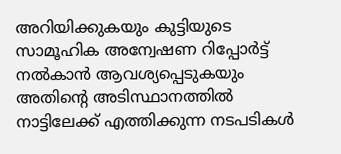അറിയിക്കുകയും കുട്ടിയുടെ സാമൂഹിക അന്വേഷണ റിപ്പോർട്ട് നൽകാൻ ആവശ്യപ്പെടുകയും അതിന്റെ അടിസ്ഥാനത്തിൽ നാട്ടിലേക്ക് എത്തിക്കുന്ന നടപടികൾ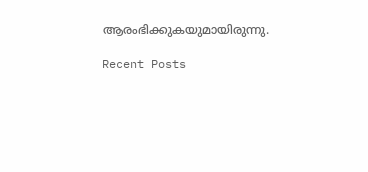ആരംഭിക്കുകയുമായിരുന്നു.

Recent Posts